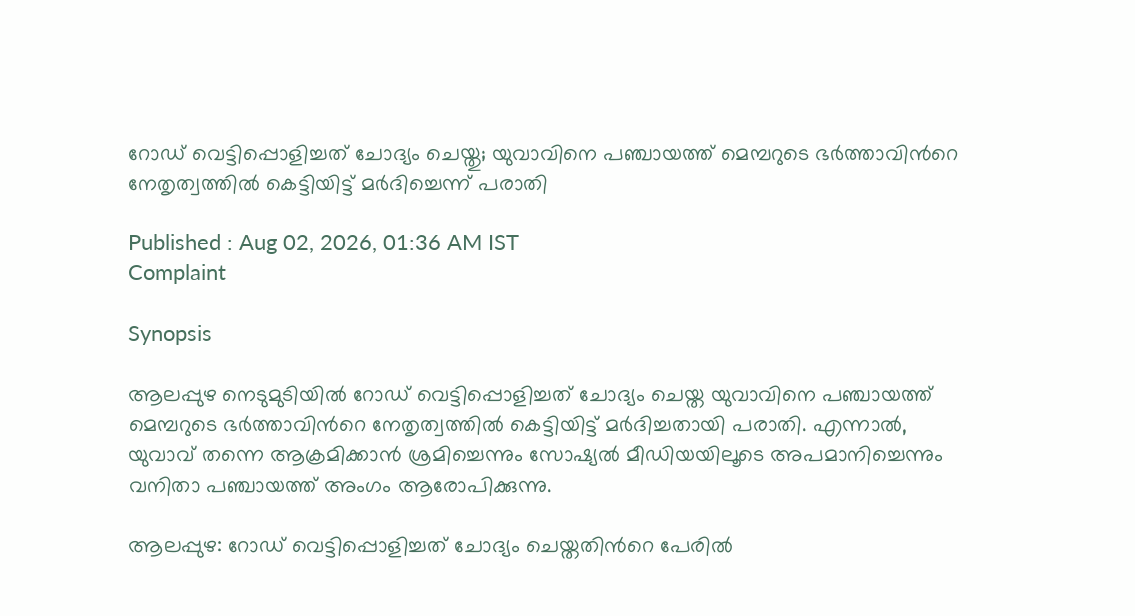റോഡ് വെട്ടിപ്പൊളിച്ചത് ചോദ്യം ചെയ്തു; യുവാവിനെ പഞ്ചായത്ത് മെമ്പറുടെ ഭര്‍ത്താവിന്‍റെ നേതൃത്വത്തില്‍ കെട്ടിയിട്ട് മര്‍ദിച്ചെന്ന് പരാതി

Published : Aug 02, 2026, 01:36 AM IST
Complaint

Synopsis

ആലപ്പുഴ നെടുമുടിയിൽ റോഡ് വെട്ടിപ്പൊളിച്ചത് ചോദ്യം ചെയ്ത യുവാവിനെ പഞ്ചായത്ത് മെമ്പറുടെ ഭർത്താവിന്‍റെ നേതൃത്വത്തിൽ കെട്ടിയിട്ട് മർദിച്ചതായി പരാതി. എന്നാൽ, യുവാവ് തന്നെ ആക്രമിക്കാൻ ശ്രമിച്ചെന്നും സോഷ്യൽ മീഡിയയിലൂടെ അപമാനിച്ചെന്നും വനിതാ പഞ്ചായത്ത് അംഗം ആരോപിക്കുന്നു.

ആലപ്പുഴ: റോഡ് വെട്ടിപ്പൊളിച്ചത് ചോദ്യം ചെയ്തതിന്‍റെ പേരില്‍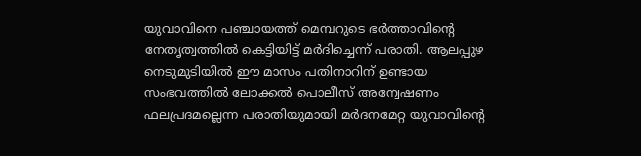യുവാവിനെ പഞ്ചായത്ത് മെമ്പറുടെ ഭര്‍ത്താവിന്‍റെ നേതൃത്വത്തില്‍ കെട്ടിയിട്ട് മര്‍ദിച്ചെന്ന് പരാതി. ആലപ്പുഴ നെടുമുടിയില്‍ ഈ മാസം പതിനാറിന് ഉണ്ടായ സംഭവത്തില്‍ ലോക്കല്‍ പൊലീസ് അന്വേഷണം ഫലപ്രദമല്ലെന്ന പരാതിയുമായി മര്‍ദനമേറ്റ യുവാവിന്‍റെ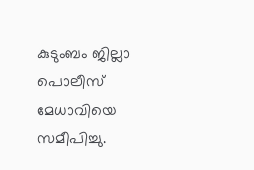കുടുംബം ജില്ലാ പൊലീസ് മേധാവിയെ സമീപിച്ചു.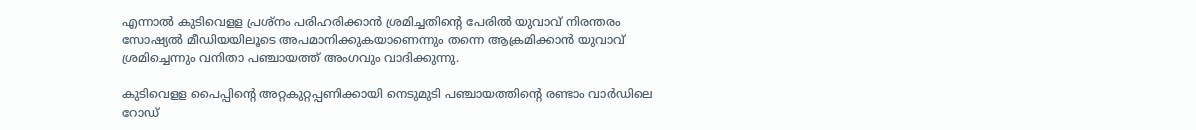എന്നാല്‍ കുടിവെളള പ്രശ്നം പരിഹരിക്കാന്‍ ശ്രമിച്ചതിന്‍റെ പേരില്‍ യുവാവ് നിരന്തരം സോഷ്യല്‍ മീഡിയയിലൂടെ അപമാനിക്കുകയാണെന്നും തന്നെ ആക്രമിക്കാന്‍ യുവാവ് ശ്രമിച്ചെന്നും വനിതാ പഞ്ചായത്ത് അംഗവും വാദിക്കുന്നു.

കുടിവെളള പൈപ്പിന്‍റെ അറ്റകുറ്റപ്പണിക്കായി നെടുമുടി പഞ്ചായത്തിന്‍റെ രണ്ടാം വാര്‍ഡിലെ റോഡ്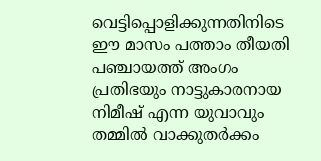വെട്ടിപ്പൊളിക്കുന്നതിനിടെ ഈ മാസം പത്താം തീയതി പഞ്ചായത്ത് അംഗം പ്രതിഭയും നാട്ടുകാരനായ നിമീഷ് എന്ന യുവാവും തമ്മിൽ വാക്കുതര്‍ക്കം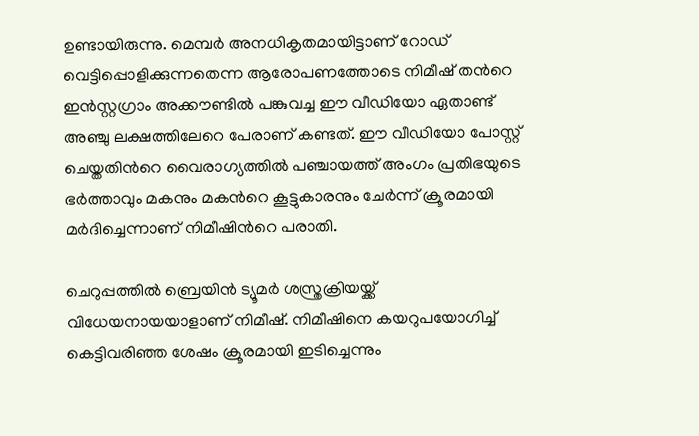ഉണ്ടായിരുന്നു. മെമ്പര്‍ അനധികൃതമായിട്ടാണ് റോഡ് വെട്ടിപ്പൊളിക്കുന്നതെന്ന ആരോപണത്തോടെ നിമീഷ് തന്‍റെ ഇന്‍സ്റ്റഗ്രാം അക്കൗണ്ടില്‍ പങ്കുവച്ച ഈ വീഡിയോ ഏതാണ്ട് അഞ്ചു ലക്ഷത്തിലേറെ പേരാണ് കണ്ടത്. ഈ വീഡിയോ പോസ്റ്റ് ചെയ്തതിന്‍റെ വൈരാഗ്യത്തില്‍ പഞ്ചായത്ത് അംഗം പ്രതിഭയുടെ ഭര്‍ത്താവും മകനും മകന്‍റെ കൂട്ടുകാരനും ചേര്‍ന്ന് ക്രൂരമായി മര്‍ദിച്ചെന്നാണ് നിമീഷിന്‍റെ പരാതി.

ചെറുപ്പത്തില്‍ ബ്രെയിന്‍ ട്യൂമര്‍ ശസ്ത്രക്രിയയ്ക്ക് വിധേയനായയാളാണ് നിമീഷ്. നിമീഷിനെ കയറുപയോഗിച്ച് കെട്ടിവരിഞ്ഞ ശേഷം ക്രൂരമായി ഇടിച്ചെന്നും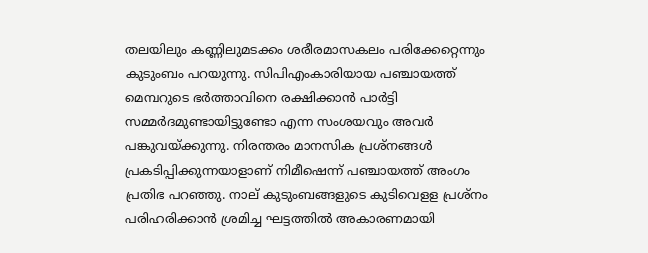തലയിലും കണ്ണിലുമടക്കം ശരീരമാസകലം പരിക്കേറ്റെന്നും കുടുംബം പറയുന്നു. സിപിഎംകാരിയായ പഞ്ചായത്ത് മെമ്പറുടെ ഭര്‍ത്താവിനെ രക്ഷിക്കാന്‍ പാര്‍ട്ടി സമ്മര്‍ദമുണ്ടായിട്ടുണ്ടോ എന്ന സംശയവും അവര്‍ പങ്കുവയ്ക്കുന്നു. നിരന്തരം മാനസിക പ്രശ്നങ്ങള്‍ പ്രകടിപ്പിക്കുന്നയാളാണ് നിമീഷെന്ന് പഞ്ചായത്ത് അംഗം പ്രതിഭ പറഞ്ഞു. നാല് കുടുംബങ്ങളുടെ കുടിവെളള പ്രശ്നം പരിഹരിക്കാന്‍ ശ്രമിച്ച ഘട്ടത്തില്‍ അകാരണമായി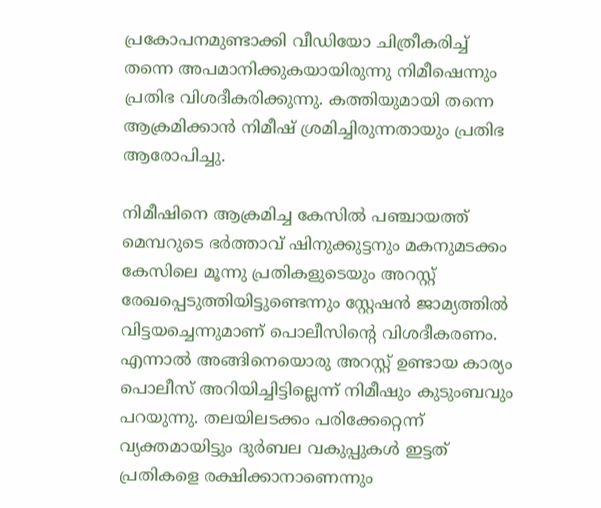പ്രകോപനമുണ്ടാക്കി വീഡിയോ ചിത്രീകരിച്ച് തന്നെ അപമാനിക്കുകയായിരുന്നു നിമീഷെന്നും പ്രതിഭ വിശദീകരിക്കുന്നു. കത്തിയുമായി തന്നെ ആക്രമിക്കാന്‍ നിമീഷ് ശ്രമിച്ചിരുന്നതായും പ്രതിഭ ആരോപിച്ചു.

നിമീഷിനെ ആക്രമിച്ച കേസില്‍ പഞ്ചായത്ത് മെമ്പറുടെ ഭര്‍ത്താവ് ഷിനുക്കുട്ടനും മകനുമടക്കം കേസിലെ മൂന്നു പ്രതികളുടെയും അറസ്റ്റ് രേഖപ്പെടുത്തിയിട്ടുണ്ടെന്നും സ്റ്റേഷന്‍ ജാമ്യത്തില്‍ വിട്ടയച്ചെന്നുമാണ് പൊലീസിന്‍റെ വിശദീകരണം. എന്നാല്‍ അങ്ങിനെയൊരു അറസ്റ്റ് ഉണ്ടായ കാര്യം പൊലീസ് അറിയിച്ചിട്ടില്ലെന്ന് നിമീഷും കുടുംബവും പറയുന്നു. തലയിലടക്കം പരിക്കേറ്റെന്ന് വ്യക്തമായിട്ടും ദുര്‍ബല വകുപ്പുകള്‍ ഇട്ടത് പ്രതികളെ രക്ഷിക്കാനാണെന്നും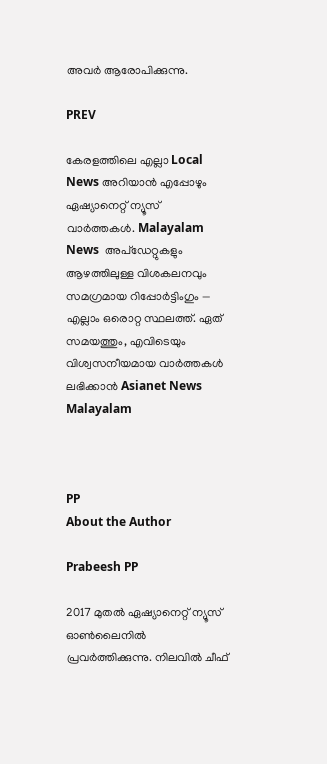അവര്‍ ആരോപിക്കുന്നു.

PREV

കേരളത്തിലെ എല്ലാ Local News അറിയാൻ എപ്പോഴും ഏഷ്യാനെറ്റ് ന്യൂസ് വാർത്തകൾ. Malayalam News  അപ്‌ഡേറ്റുകളും ആഴത്തിലുള്ള വിശകലനവും സമഗ്രമായ റിപ്പോർട്ടിംഗും — എല്ലാം ഒരൊറ്റ സ്ഥലത്ത്. ഏത് സമയത്തും, എവിടെയും വിശ്വസനീയമായ വാർത്തകൾ ലഭിക്കാൻ Asianet News Malayalam



PP
About the Author

Prabeesh PP

2017 മുതല്‍ ഏഷ്യാനെറ്റ് ന്യൂസ് ഓണ്‍ലൈനില്‍ പ്രവര്‍ത്തിക്കുന്നു. നിലവില്‍ ചീഫ്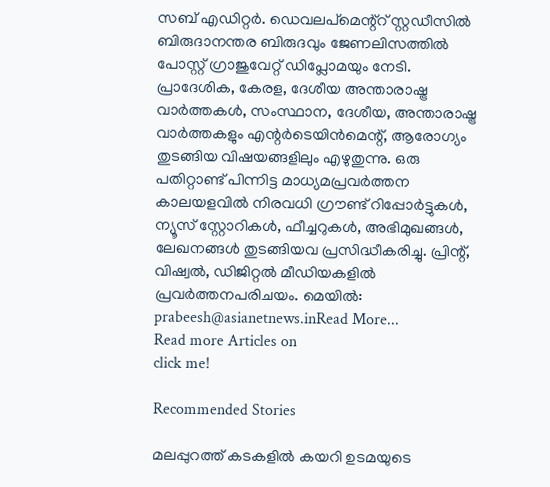സബ് എഡിറ്റര്‍. ഡെവലപ്മെന്റ്റ് സ്റ്റഡീസിൽ ബിരുദാനന്തര ബിരുദവും ജേണലിസത്തില്‍ പോസ്റ്റ് ഗ്രാജുവേറ്റ് ഡിപ്ലോമയും നേടി. പ്രാദേശിക, കേരള, ദേശീയ അന്താരാഷ്ട്ര വാർത്തകൾ, സംസ്ഥാന, ദേശീയ, അന്താരാഷ്ട്ര വാര്‍ത്തകളും എന്റര്‍ടെയിന്‍മെന്റ്, ആരോഗ്യം തുടങ്ങിയ വിഷയങ്ങളിലും എഴുതുന്നു. ഒരു പതിറ്റാണ്ട് പിന്നിട്ട മാധ്യമപ്രവര്‍ത്തന കാലയളവില്‍ നിരവധി ഗ്രൗണ്ട് റിപ്പോര്‍ട്ടുകള്‍, ന്യൂസ് സ്റ്റോറികള്‍, ഫീച്ചറുകള്‍, അഭിമുഖങ്ങള്‍, ലേഖനങ്ങള്‍ തുടങ്ങിയവ പ്രസിദ്ധീകരിച്ചു. പ്രിന്റ്, വിഷ്വല്‍, ഡിജിറ്റല്‍ മീഡിയകളില്‍ പ്രവര്‍ത്തനപരിചയം. മെയില്‍: prabeesh@asianetnews.inRead More...
Read more Articles on
click me!

Recommended Stories

മലപ്പുറത്ത് കടകളിൽ കയറി ഉടമയുടെ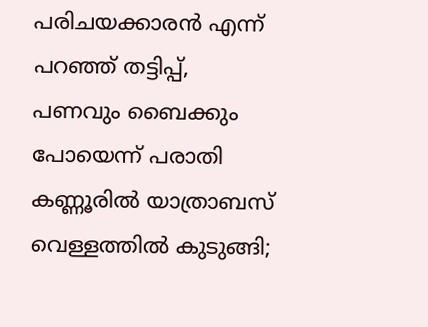പരിചയക്കാരൻ എന്ന് പറഞ്ഞ് തട്ടിപ്പ്, പണവും ബൈക്കും പോയെന്ന് പരാതി
കണ്ണൂരിൽ യാത്രാബസ് വെള്ളത്തിൽ കുടുങ്ങി;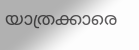യാത്രക്കാരെ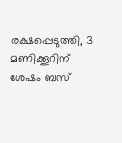രക്ഷപ്പെടുത്തി, 3 മണിക്കൂറിന് ശേഷം ബസ്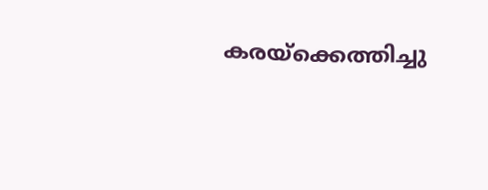കരയ്ക്കെത്തിച്ചു